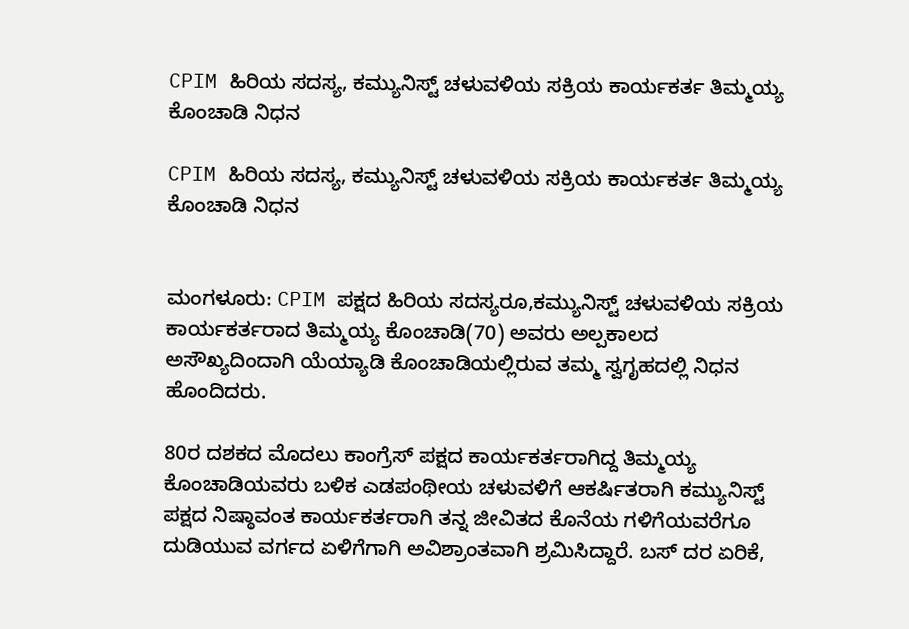CPIM ಹಿರಿಯ ಸದಸ್ಯ, ಕಮ್ಯುನಿಸ್ಟ್ ಚಳುವಳಿಯ ಸಕ್ರಿಯ ಕಾರ್ಯಕರ್ತ ತಿಮ್ಮಯ್ಯ ಕೊಂಚಾಡಿ ನಿಧನ

CPIM ಹಿರಿಯ ಸದಸ್ಯ, ಕಮ್ಯುನಿಸ್ಟ್ ಚಳುವಳಿಯ ಸಕ್ರಿಯ ಕಾರ್ಯಕರ್ತ ತಿಮ್ಮಯ್ಯ ಕೊಂಚಾಡಿ ನಿಧನ


ಮಂಗಳೂರು: CPIM ಪಕ್ಷದ ಹಿರಿಯ ಸದಸ್ಯರೂ,ಕಮ್ಯುನಿಸ್ಟ್ ಚಳುವಳಿಯ ಸಕ್ರಿಯ ಕಾರ್ಯಕರ್ತರಾದ ತಿಮ್ಮಯ್ಯ ಕೊಂಚಾಡಿ(70) ಅವರು ಅಲ್ಪಕಾಲದ ಅಸೌಖ್ಯದಿಂದಾಗಿ ಯೆಯ್ಯಾಡಿ ಕೊಂಚಾಡಿಯಲ್ಲಿರುವ ತಮ್ಮ‌ ಸ್ವಗೃಹದಲ್ಲಿ ನಿಧನ ಹೊಂದಿದರು.

80ರ ದಶಕದ ಮೊದಲು ಕಾಂಗ್ರೆಸ್ ಪಕ್ಷದ ಕಾರ್ಯಕರ್ತರಾಗಿದ್ದ ತಿಮ್ಮಯ್ಯ ಕೊಂಚಾಡಿಯವರು ಬಳಿಕ ಎಡಪಂಥೀಯ ಚಳುವಳಿಗೆ ಆಕರ್ಷಿತರಾಗಿ ಕಮ್ಯುನಿಸ್ಟ್ ಪಕ್ಷದ ನಿಷ್ಠಾವಂತ ಕಾರ್ಯಕರ್ತರಾಗಿ ತನ್ನ ಜೀವಿತದ ಕೊನೆಯ ಗಳಿಗೆಯವರೆಗೂ ದುಡಿಯುವ ವರ್ಗದ ಏಳಿಗೆಗಾಗಿ ಅವಿಶ್ರಾಂತವಾಗಿ ಶ್ರಮಿಸಿದ್ದಾರೆ. ಬಸ್ ದರ ಏರಿಕೆ,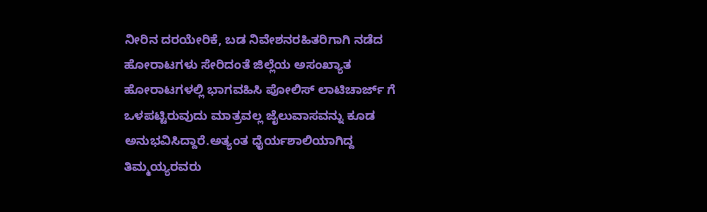ನೀರಿನ ದರಯೇರಿಕೆ, ಬಡ ನಿವೇಶನರಹಿತರಿಗಾಗಿ ನಡೆದ ಹೋರಾಟಗಳು ಸೇರಿದಂತೆ ಜಿಲ್ಲೆಯ ಅಸಂಖ್ಯಾತ ಹೋರಾಟಗಳಲ್ಲಿ ಭಾಗವಹಿಸಿ ಪೋಲಿಸ್ ಲಾಟಿಚಾರ್ಜ್ ಗೆ ಒಳಪಟ್ಟಿರುವುದು ಮಾತ್ರವಲ್ಲ ಜೈಲುವಾಸವನ್ನು ಕೂಡ ಅನುಭವಿಸಿದ್ದಾರೆ.ಅತ್ಯಂತ ಧೈರ್ಯಶಾಲಿಯಾಗಿದ್ದ ತಿಮ್ಮಯ್ಯರವರು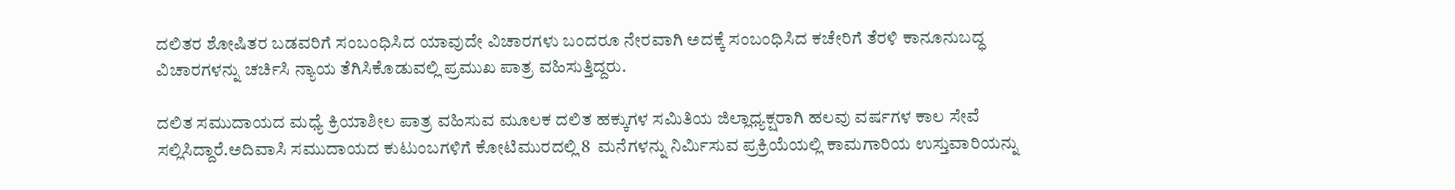ದಲಿತರ ಶೋಷಿತರ ಬಡವರಿಗೆ ಸಂಬಂಧಿಸಿದ ಯಾವುದೇ ವಿಚಾರಗಳು ಬಂದರೂ ನೇರವಾಗಿ ಅದಕ್ಕೆ ಸಂಬಂಧಿಸಿದ ಕಚೇರಿಗೆ ತೆರಳಿ ಕಾನೂನುಬದ್ಧ ವಿಚಾರಗಳನ್ನು ಚರ್ಚಿಸಿ ನ್ಯಾಯ ತೆಗಿಸಿಕೊಡುವಲ್ಲಿ ಪ್ರಮುಖ ಪಾತ್ರ ವಹಿಸುತ್ತಿದ್ದರು.

ದಲಿತ ಸಮುದಾಯದ ಮಧ್ಯೆ ಕ್ರಿಯಾಶೀಲ ಪಾತ್ರ ವಹಿಸುವ ಮೂಲಕ ದಲಿತ ಹಕ್ಕುಗಳ ಸಮಿತಿಯ ಜಿಲ್ಲಾಧ್ಯಕ್ಷರಾಗಿ ಹಲವು ವರ್ಷಗಳ ಕಾಲ ಸೇವೆ ಸಲ್ಲಿಸಿದ್ದಾರೆ.ಅದಿವಾಸಿ ಸಮುದಾಯದ ಕುಟುಂಬಗಳಿಗೆ ಕೋಟಿಮುರದಲ್ಲಿ 8  ಮನೆಗಳನ್ನು ನಿರ್ಮಿಸುವ ಪ್ರಕ್ರಿಯೆಯಲ್ಲಿ ಕಾಮಗಾರಿಯ ಉಸ್ತುವಾರಿಯನ್ನು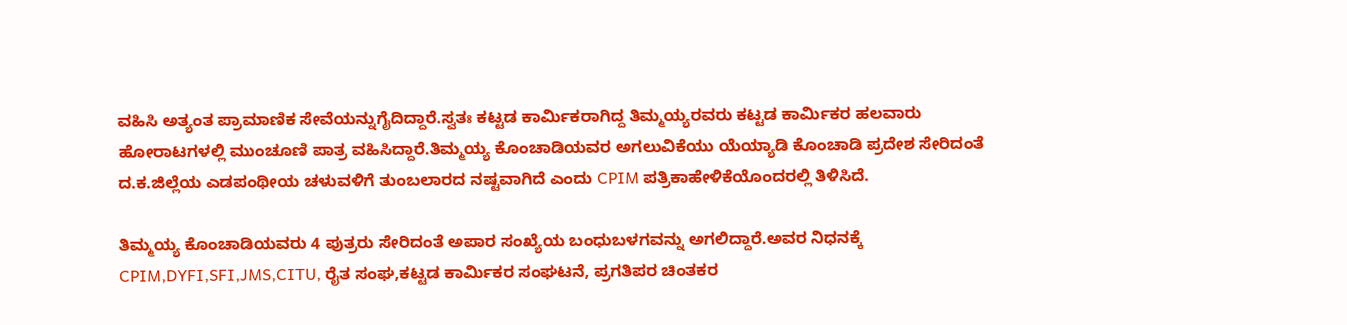ವಹಿಸಿ ಅತ್ಯಂತ ಪ್ರಾಮಾಣಿಕ ಸೇವೆಯನ್ನುಗೈದಿದ್ದಾರೆ.ಸ್ವತಃ ಕಟ್ಟಡ ಕಾರ್ಮಿಕರಾಗಿದ್ದ ತಿಮ್ಮಯ್ಯರವರು ಕಟ್ಟಡ ಕಾರ್ಮಿಕರ ಹಲವಾರು ಹೋರಾಟಗಳಲ್ಲಿ ಮುಂಚೂಣಿ ಪಾತ್ರ ವಹಿಸಿದ್ದಾರೆ.ತಿಮ್ಮಯ್ಯ ಕೊಂಚಾಡಿಯವರ ಅಗಲುವಿಕೆಯು ಯೆಯ್ಯಾಡಿ ಕೊಂಚಾಡಿ ಪ್ರದೇಶ ಸೇರಿದಂತೆ ದ.ಕ.ಜಿಲ್ಲೆಯ ಎಡಪಂಥೀಯ ಚಳುವಳಿಗೆ ತುಂಬಲಾರದ ನಷ್ಟವಾಗಿದೆ ಎಂದು CPIM ಪತ್ರಿಕಾಹೇಳಿಕೆಯೊಂದರಲ್ಲಿ ತಿಳಿಸಿದೆ.

ತಿಮ್ಮಯ್ಯ ಕೊಂಚಾಡಿಯವರು 4 ಪುತ್ರರು ಸೇರಿದಂತೆ ಅಪಾರ ಸಂಖ್ಯೆಯ ಬಂಧುಬಳಗವನ್ನು ಅಗಲಿದ್ದಾರೆ.ಅವರ ನಿಧನಕ್ಕೆ CPIM,DYFI,SFI,JMS,CITU, ರೈತ ಸಂಘ,ಕಟ್ಟಡ ಕಾರ್ಮಿಕರ ಸಂಘಟನೆ, ಪ್ರಗತಿಪರ ಚಿಂತಕರ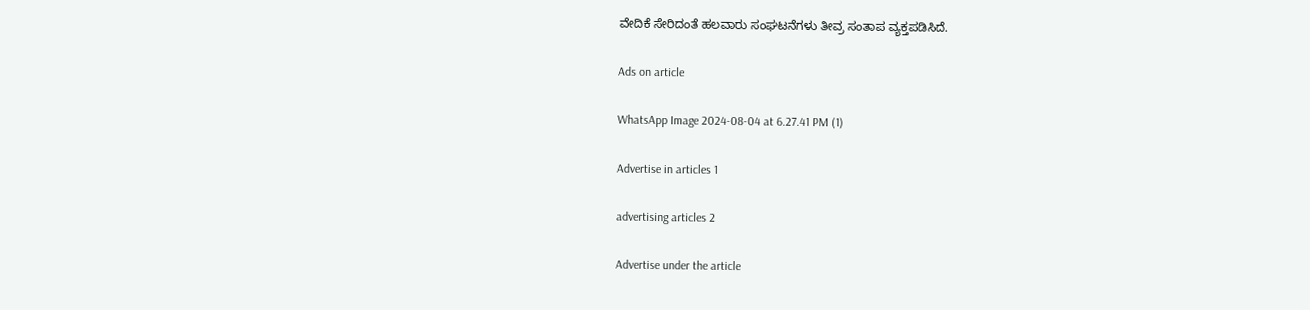ವೇದಿಕೆ ಸೇರಿದಂತೆ ಹಲವಾರು ಸಂಘಟನೆಗಳು ತೀವ್ರ ಸಂತಾಪ ವ್ಯಕ್ತಪಡಿಸಿದೆ.

Ads on article

WhatsApp Image 2024-08-04 at 6.27.41 PM (1)

Advertise in articles 1

advertising articles 2

Advertise under the article